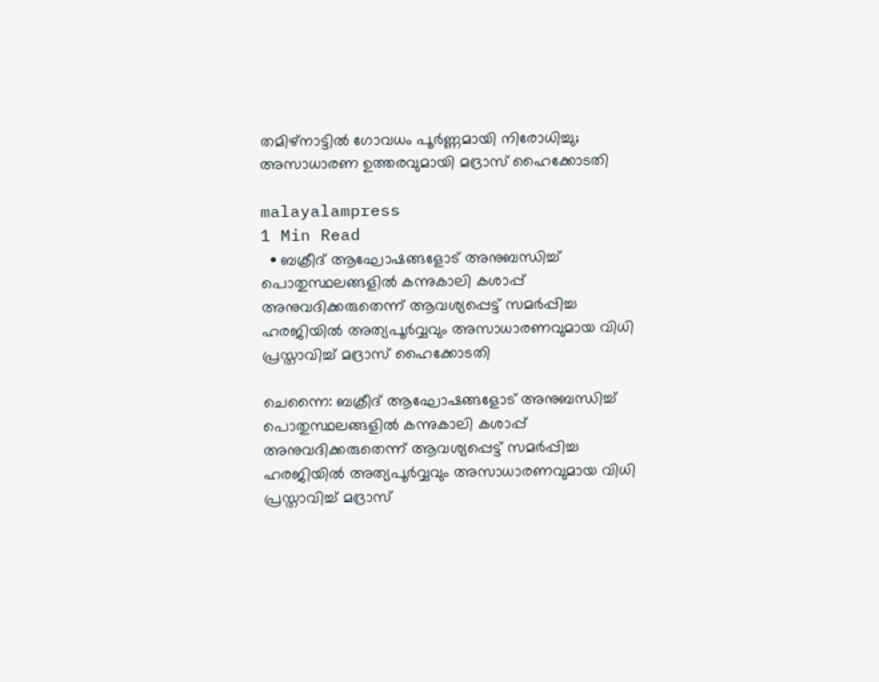തമിഴ്‌നാട്ടിൽ ഗോവധം പൂർണ്ണമായി നിരോധിച്ചു; അസാധാരണ ഉത്തരവുമായി മദ്രാസ് ഹൈക്കോടതി

malayalampress
1 Min Read
  • ബക്രീദ് ആഘോഷങ്ങളോട് അനുബന്ധിച്ച് പൊതുസ്ഥലങ്ങളിൽ കന്നുകാലി കശാപ്പ് അനുവദിക്കരുതെന്ന് ആവശ്യപ്പെട്ട് സമർപ്പിച്ച ഹരജിയിൽ അത്യപൂർവ്വവും അസാധാരണവുമായ വിധി പ്രസ്താവിച്ച് മദ്രാസ് ഹൈക്കോടതി

ചെന്നൈ: ബക്രീദ് ആഘോഷങ്ങളോട് അനുബന്ധിച്ച് പൊതുസ്ഥലങ്ങളിൽ കന്നുകാലി കശാപ്പ് അനുവദിക്കരുതെന്ന് ആവശ്യപ്പെട്ട് സമർപ്പിച്ച ഹരജിയിൽ അത്യപൂർവ്വവും അസാധാരണവുമായ വിധി പ്രസ്താവിച്ച് മദ്രാസ്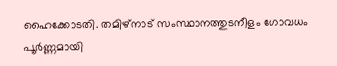ഹൈക്കോടതി. തമിഴ്‌നാട് സംസ്ഥാനത്തുടനീളം ഗോവധം പൂർണ്ണമായി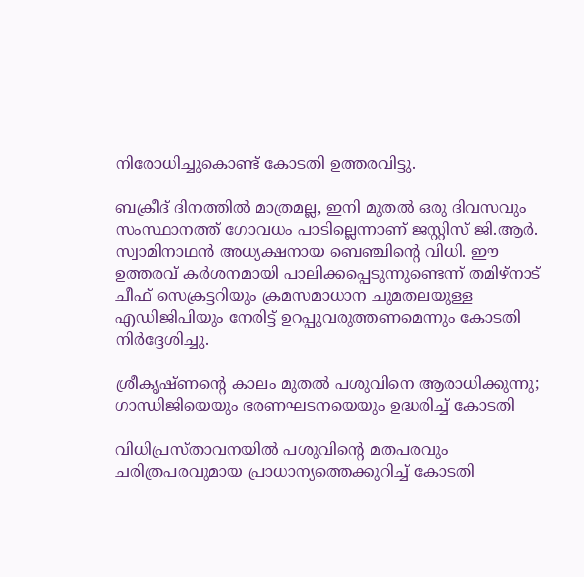നിരോധിച്ചുകൊണ്ട് കോടതി ഉത്തരവിട്ടു.

ബക്രീദ് ദിനത്തിൽ മാത്രമല്ല, ഇനി മുതൽ ഒരു ദിവസവും സംസ്ഥാനത്ത് ഗോവധം പാടില്ലെന്നാണ് ജസ്റ്റിസ് ജി.ആർ. സ്വാമിനാഥൻ അധ്യക്ഷനായ ബെഞ്ചിന്റെ വിധി. ഈ ഉത്തരവ് കർശനമായി പാലിക്കപ്പെടുന്നുണ്ടെന്ന് തമിഴ്‌നാട് ചീഫ് സെക്രട്ടറിയും ക്രമസമാധാന ചുമതലയുള്ള എഡിജിപിയും നേരിട്ട് ഉറപ്പുവരുത്തണമെന്നും കോടതി നിർദ്ദേശിച്ചു.

ശ്രീകൃഷ്ണന്റെ കാലം മുതൽ പശുവിനെ ആരാധിക്കുന്നു; ഗാന്ധിജിയെയും ഭരണഘടനയെയും ഉദ്ധരിച്ച് കോടതി

വിധിപ്രസ്താവനയിൽ പശുവിന്റെ മതപരവും ചരിത്രപരവുമായ പ്രാധാന്യത്തെക്കുറിച്ച് കോടതി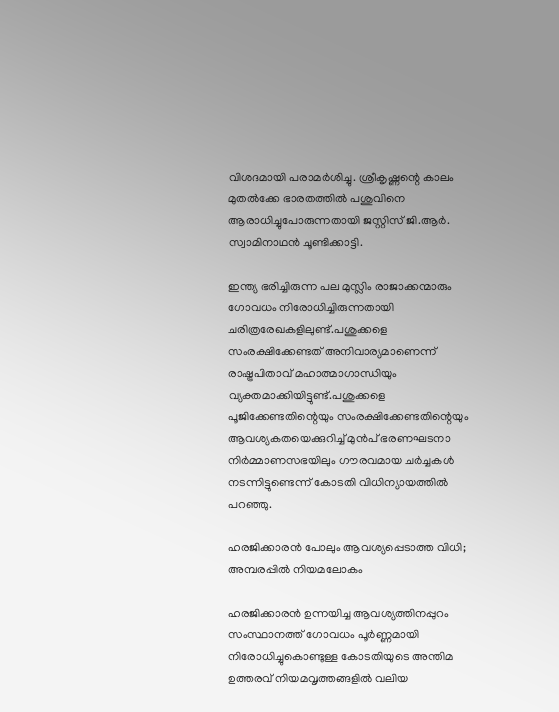വിശദമായി പരാമർശിച്ചു. ശ്രീകൃഷ്ണന്റെ കാലം മുതൽക്കേ ഭാരതത്തിൽ പശുവിനെ ആരാധിച്ചുപോരുന്നതായി ജസ്റ്റിസ് ജി.ആർ. സ്വാമിനാഥൻ ചൂണ്ടിക്കാട്ടി.

ഇന്ത്യ ഭരിച്ചിരുന്ന പല മുസ്ലിം രാജാക്കന്മാരും ഗോവധം നിരോധിച്ചിരുന്നതായി ചരിത്രരേഖകളിലുണ്ട്.പശുക്കളെ സംരക്ഷിക്കേണ്ടത് അനിവാര്യമാണെന്ന് രാഷ്ട്രപിതാവ് മഹാത്മാഗാന്ധിയും വ്യക്തമാക്കിയിട്ടുണ്ട്.പശുക്കളെ പൂജിക്കേണ്ടതിന്റെയും സംരക്ഷിക്കേണ്ടതിന്റെയും ആവശ്യകതയെക്കുറിച്ച് മുൻപ് ഭരണഘടനാ നിർമ്മാണസഭയിലും ഗൗരവമായ ചർച്ചകൾ നടന്നിട്ടുണ്ടെന്ന് കോടതി വിധിന്യായത്തിൽ പറഞ്ഞു.

ഹരജിക്കാരൻ പോലും ആവശ്യപ്പെടാത്ത വിധി; അമ്പരപ്പിൽ നിയമലോകം

ഹരജിക്കാരൻ ഉന്നയിച്ച ആവശ്യത്തിനപ്പുറം സംസ്ഥാനത്ത് ഗോവധം പൂർണ്ണമായി നിരോധിച്ചുകൊണ്ടുള്ള കോടതിയുടെ അന്തിമ ഉത്തരവ് നിയമവൃത്തങ്ങളിൽ വലിയ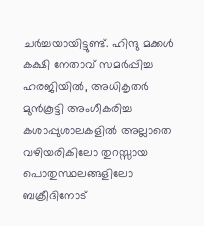ചർച്ചയായിട്ടുണ്ട്. ഹിന്ദു മക്കൾ കക്ഷി നേതാവ് സമർപ്പിച്ച ഹരജിയിൽ, അധികൃതർ മുൻകൂട്ടി അംഗീകരിച്ച കശാപ്പുശാലകളിൽ അല്ലാതെ വഴിയരികിലോ തുറസ്സായ പൊതുസ്ഥലങ്ങളിലോ ബക്രീദിനോട്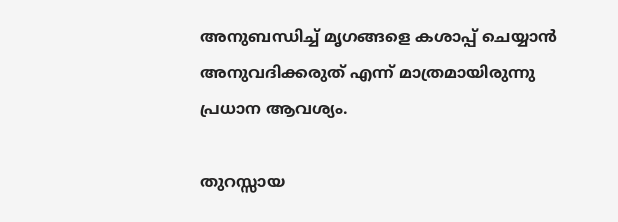അനുബന്ധിച്ച് മൃഗങ്ങളെ കശാപ്പ് ചെയ്യാൻ അനുവദിക്കരുത് എന്ന് മാത്രമായിരുന്നു പ്രധാന ആവശ്യം.

തുറസ്സായ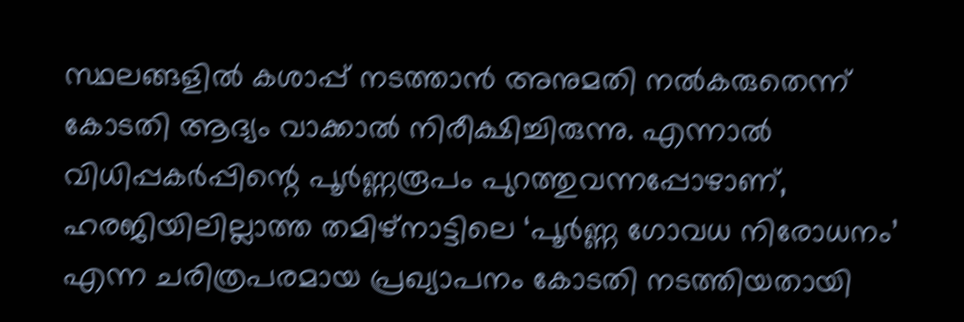സ്ഥലങ്ങളിൽ കശാപ്പ് നടത്താൻ അനുമതി നൽകരുതെന്ന് കോടതി ആദ്യം വാക്കാൽ നിരീക്ഷിച്ചിരുന്നു. എന്നാൽ വിധിപ്പകർപ്പിന്റെ പൂർണ്ണരൂപം പുറത്തുവന്നപ്പോഴാണ്, ഹരജിയിലില്ലാത്ത തമിഴ്‌നാട്ടിലെ ‘പൂർണ്ണ ഗോവധ നിരോധനം’ എന്ന ചരിത്രപരമായ പ്രഖ്യാപനം കോടതി നടത്തിയതായി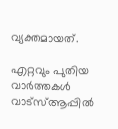വ്യക്തമായത്.

എറ്റവും പുതിയ വാർത്തകൾ വാട്സ്ആപ്പിൽ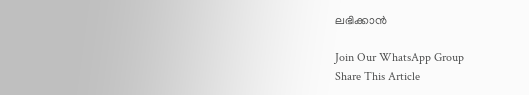ലഭിക്കാൻ

Join Our WhatsApp Group
Share This Article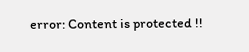error: Content is protected !!